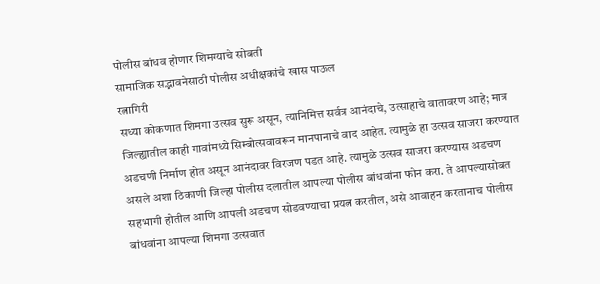पोलीस बांधव होणार शिमग्याचे सोबती
सामाजिक सद्भावनेसाठी पोलीस अधीक्षकांचे खास पाऊल
रत्नागिरी
सध्या कोकणात शिमगा उत्सव सुरू असून, त्यानिमित्त सर्वत्र आनंदाचे, उत्साहाचे वातावरण आहे; मात्र जिल्ह्यातील काही गावांमध्ये सिम्बोत्सवावरून मानपानाचे वाद आहेत. त्यामुळे हा उत्सव साजरा करण्यात अडचणी निर्माण होत असून आनंदावर विरजण पडत आहे. त्यामुळे उत्सव साजरा करण्यास अडचण असले अशा ठिकाणी जिल्हा पोलीस दलातील आपल्या पोलीस बांधवांना फोन करा. ते आपल्यासोबत सहभागी होतील आणि आपली अडचण सोडवण्याचा प्रयत्न करतील, असे आवाहन करतानाच पोलीस बांधवांना आपल्या शिमगा उत्सवात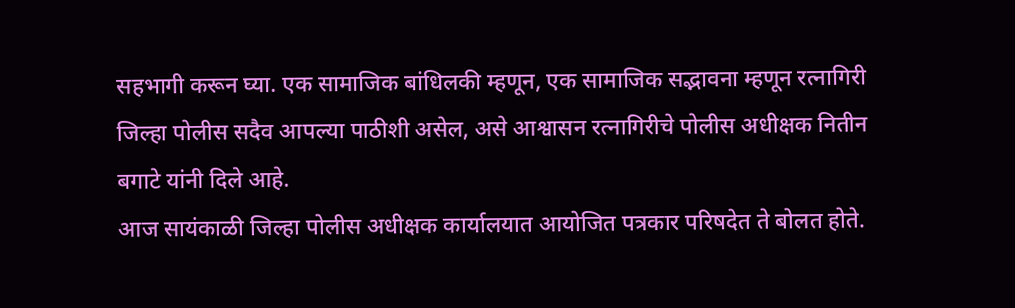सहभागी करून घ्या. एक सामाजिक बांधिलकी म्हणून, एक सामाजिक सद्भावना म्हणून रत्नागिरी जिल्हा पोलीस सदैव आपल्या पाठीशी असेल, असे आश्वासन रत्नागिरीचे पोलीस अधीक्षक नितीन बगाटे यांनी दिले आहे.
आज सायंकाळी जिल्हा पोलीस अधीक्षक कार्यालयात आयोजित पत्रकार परिषदेत ते बोलत होते.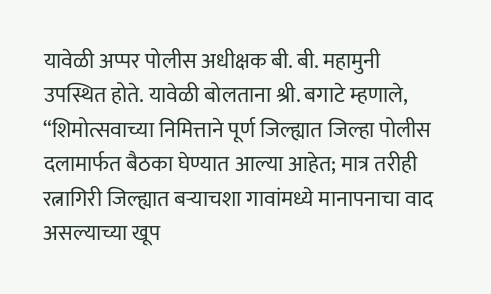यावेळी अप्पर पोलीस अधीक्षक बी. बी. महामुनी उपस्थित होते. यावेळी बोलताना श्री. बगाटे म्हणाले, “शिमोत्सवाच्या निमित्ताने पूर्ण जिल्ह्यात जिल्हा पोलीस दलामार्फत बैठका घेण्यात आल्या आहेत; मात्र तरीही रत्नागिरी जिल्ह्यात बऱ्याचशा गावांमध्ये मानापनाचा वाद असल्याच्या खूप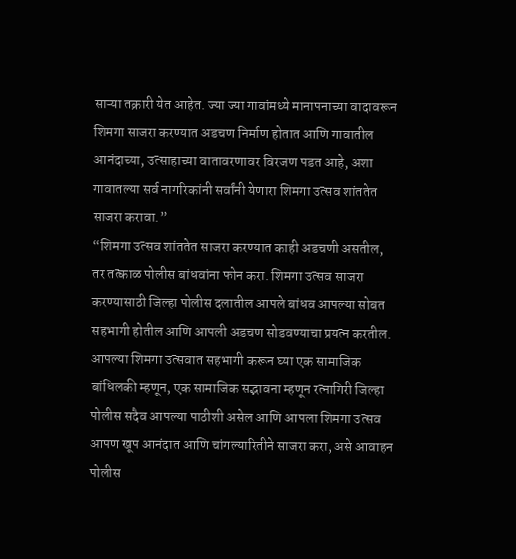साऱ्या तक्रारी येत आहेत. ज्या ज्या गावांमध्ये मानापनाच्या वादावरून शिमगा साजरा करण्यात अडचण निर्माण होतात आणि गावातील आनंदाच्या, उत्साहाच्या वातावरणावर विरजण पडत आहे, अशा गावातल्या सर्व नागरिकांनी सर्वांनी येणारा शिमगा उत्सव शांततेत साजरा करावा.”
“शिमगा उत्सव शांततेत साजरा करण्यात काही अडचणी असतील, तर तत्काळ पोलीस बांधवांना फोन करा. शिमगा उत्सव साजरा करण्यासाठी जिल्हा पोलीस दलातील आपले बांधव आपल्या सोबत सहभागी होतील आणि आपली अडचण सोडवण्याचा प्रयत्न करतील. आपल्या शिमगा उत्सवात सहभागी करून घ्या एक सामाजिक बांधिलकी म्हणून, एक सामाजिक सद्भावना म्हणून रत्नागिरी जिल्हा पोलीस सदैव आपल्या पाठीशी असेल आणि आपला शिमगा उत्सव आपण खूप आनंदात आणि चांगल्यारितीने साजरा करा, असे आवाहन पोलीस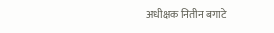अधीक्षक नितीन बगाटे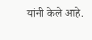यांनी केले आहे.